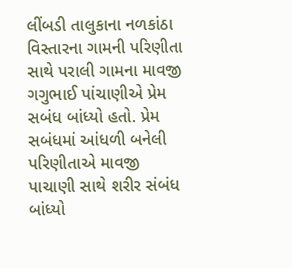લીંબડી તાલુકાના નળકાંઠા વિસ્તારના ગામની પરિણીતા સાથે પરાલી ગામના માવજી ગગુભાઈ પાંચાણીએ પ્રેમ સબંધ બાંધ્યો હતો. પ્રેમ સબંધમાં આંધળી બનેલી પરિણીતાએ માવજી પાચાણી સાથે શરીર સંબંધ બાંધ્યો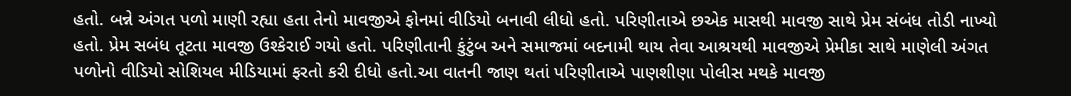હતો. બન્ને અંગત પળો માણી રહ્યા હતા તેનો માવજીએ ફોનમાં વીડિયો બનાવી લીધો હતો. પરિણીતાએ છએક માસથી માવજી સાથે પ્રેમ સંબંધ તોડી નાખ્યો હતો. પ્રેમ સબંધ તૂટતા માવજી ઉશ્કેરાઈ ગયો હતો. પરિણીતાની કુંટુંબ અને સમાજમાં બદનામી થાય તેવા આશ્રયથી માવજીએ પ્રેમીકા સાથે માણેલી અંગત પળોનો વીડિયો સોશિયલ મીડિયામાં ફરતો કરી દીધો હતો.આ વાતની જાણ થતાં પરિણીતાએ પાણશીણા પોલીસ મથકે માવજી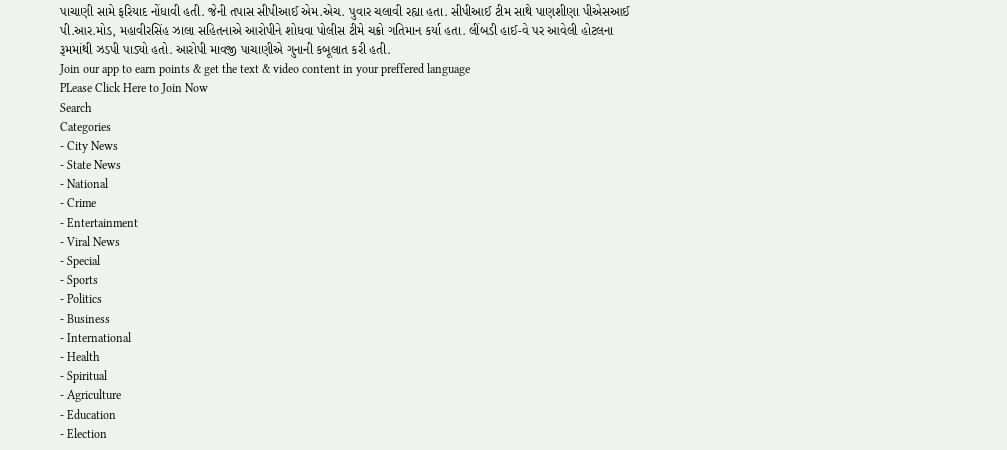પાચાણી સામે ફરિયાદ નોંધાવી હતી. જેની તપાસ સીપીઆઈ એમ.એચ. પુવાર ચલાવી રહ્યા હતા. સીપીઆઈ ટીમ સાથે પાણશીણા પીએસઆઈ પી.આર.મોડ, મહાવીરસિંહ ઝાલા સહિતનાએ આરોપીને શોધવા પોલીસ ટીમે ચક્રો ગતિમાન કર્યા હતા. લીંબડી હાઈ-વે પર આવેલી હોટલના રૂમમાંથી ઝડપી પાડ્યો હતો. આરોપી માવજી પાચાણીએ ગુનાની કબૂલાત કરી હતી.
Join our app to earn points & get the text & video content in your preffered language
PLease Click Here to Join Now
Search
Categories
- City News
- State News
- National
- Crime
- Entertainment
- Viral News
- Special
- Sports
- Politics
- Business
- International
- Health
- Spiritual
- Agriculture
- Education
- Election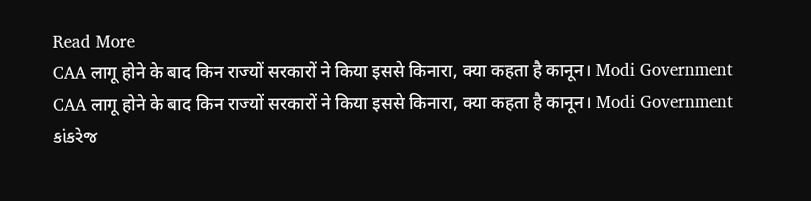Read More
CAA लागू होने के बाद किन राज्यों सरकारों ने किया इससे किनारा, क्या कहता है कानून। Modi Government
CAA लागू होने के बाद किन राज्यों सरकारों ने किया इससे किनारा, क्या कहता है कानून। Modi Government
કાંકરેજ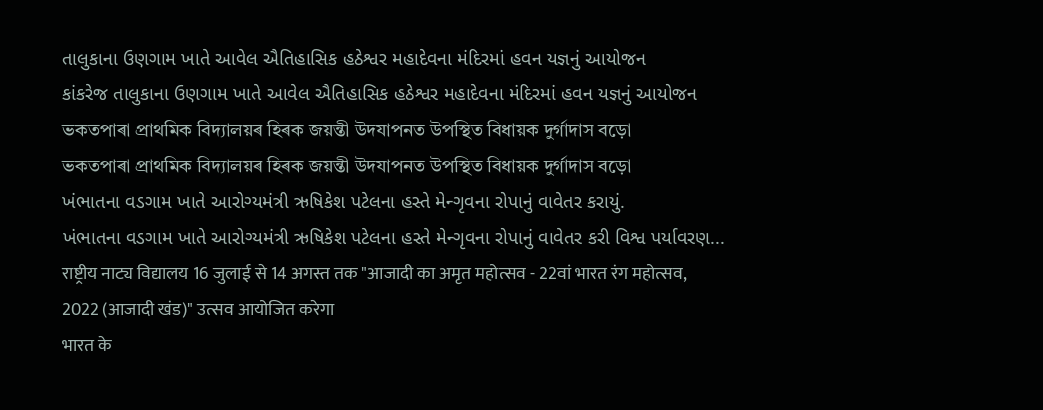તાલુકાના ઉણગામ ખાતે આવેલ ઐતિહાસિક હઠેશ્વર મહાદેવના મંદિરમાં હવન યજ્ઞનું આયોજન
કાંકરેજ તાલુકાના ઉણગામ ખાતે આવેલ ઐતિહાસિક હઠેશ્વર મહાદેવના મંદિરમાં હવન યજ્ઞનું આયોજન
ভকতপাৰা প্ৰাথমিক বিদ্যালয়ৰ হিৰক জয়ন্তী উদযাপনত উপস্থিত বিধায়ক দুৰ্গাদাস বড়ো
ভকতপাৰা প্ৰাথমিক বিদ্যালয়ৰ হিৰক জয়ন্তী উদযাপনত উপস্থিত বিধায়ক দুৰ্গাদাস বড়ো
ખંભાતના વડગામ ખાતે આરોગ્યમંત્રી ઋષિકેશ પટેલના હસ્તે મેન્ગૃવના રોપાનું વાવેતર કરાયું.
ખંભાતના વડગામ ખાતે આરોગ્યમંત્રી ઋષિકેશ પટેલના હસ્તે મેન્ગૃવના રોપાનું વાવેતર કરી વિશ્વ પર્યાવરણ...
राष्ट्रीय नाट्य विद्यालय 16 जुलाई से 14 अगस्त तक "आजादी का अमृत महोत्सव - 22वां भारत रंग महोत्सव, 2022 (आजादी खंड)" उत्सव आयोजित करेगा
भारत के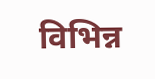विभिन्न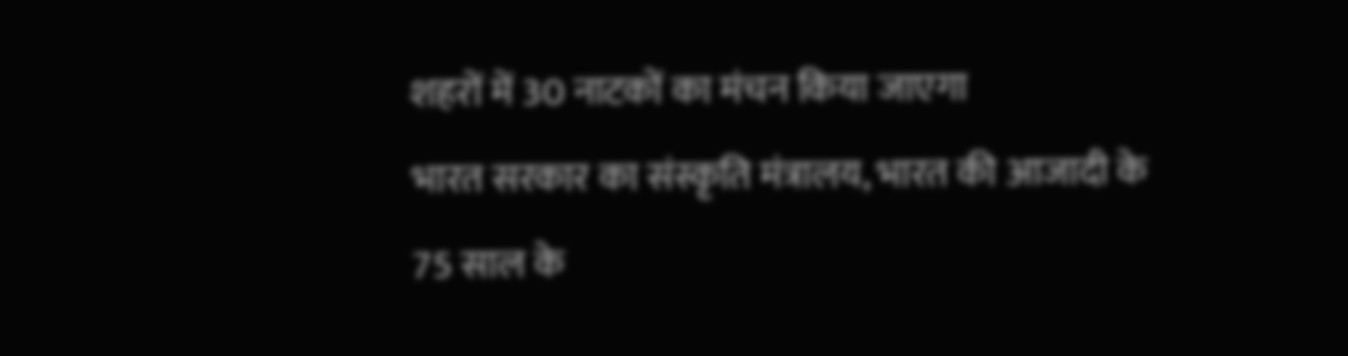शहरों में 30 नाटकों का मंचन किया जाएगा
भारत सरकार का संस्कृति मंत्रालय, भारत की आजादी के 75 साल के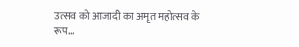उत्सव को आजादी का अमृत महोत्सव के रूप...